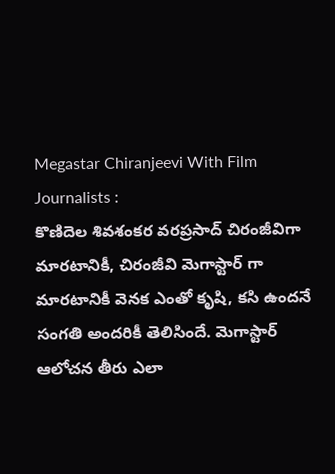Megastar Chiranjeevi With Film Journalists :
కొణిదెల శివశంకర వరప్రసాద్ చిరంజీవిగా మారటానికీ, చిరంజీవి మెగాస్టార్ గా మారటానికీ వెనక ఎంతో కృషి, కసి ఉందనే సంగతి అందరికీ తెలిసిందే. మెగాస్టార్ ఆలోచన తీరు ఎలా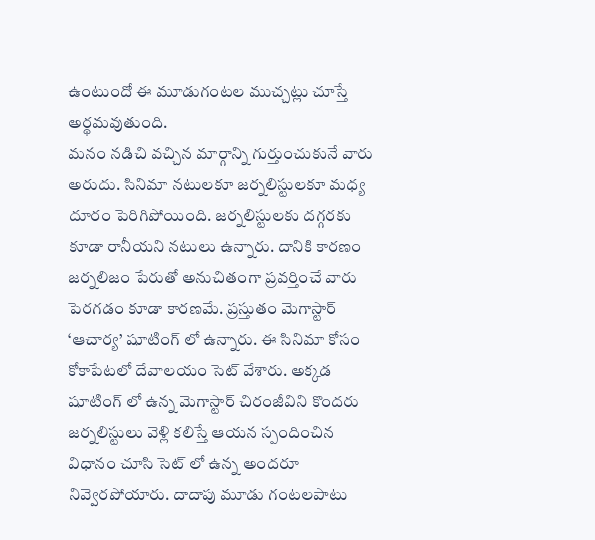ఉంటుందో ఈ మూడుగంటల ముచ్చట్లు చూస్తే అర్థమవుతుంది.
మనం నడిచి వచ్చిన మార్గాన్ని గుర్తుంచుకునే వారు అరుదు. సినిమా నటులకూ జర్నలిస్టులకూ మధ్య దూరం పెరిగిపోయింది. జర్నలిస్టులకు దగ్గరకు కూడా రానీయని నటులు ఉన్నారు. దానికి కారణం జర్నలిజం పేరుతో అనుచితంగా ప్రవర్తించే వారు పెరగడం కూడా కారణమే. ప్రస్తుతం మెగాస్టార్ ‘ఆచార్య’ షూటింగ్ లో ఉన్నారు. ఈ సినిమా కోసం కోకాపేటలో దేవాలయం సెట్ వేశారు. అక్కడ షూటింగ్ లో ఉన్న మెగాస్టార్ చిరంజీవిని కొందరు జర్నలిస్టులు వెళ్లి కలిస్తే ఆయన స్పందించిన విధానం చూసి సెట్ లో ఉన్న అందరూ నివ్వెరపోయారు. దాదాపు మూడు గంటలపాటు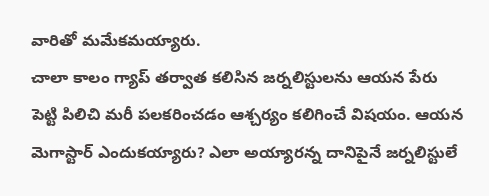వారితో మమేకమయ్యారు.
చాలా కాలం గ్యాప్ తర్వాత కలిసిన జర్నలిస్టులను ఆయన పేరు పెట్టి పిలిచి మరీ పలకరించడం ఆశ్చర్యం కలిగించే విషయం. ఆయన మెగాస్టార్ ఎందుకయ్యారు? ఎలా అయ్యారన్న దానిపైనే జర్నలిస్టులే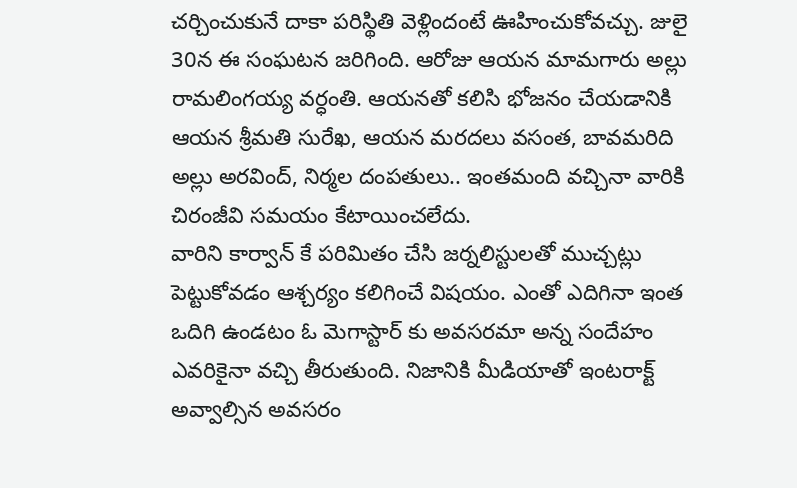చర్చించుకునే దాకా పరిస్థితి వెళ్లిందంటే ఊహించుకోవచ్చు. జులై 30న ఈ సంఘటన జరిగింది. ఆరోజు ఆయన మామగారు అల్లు రామలింగయ్య వర్ధంతి. ఆయనతో కలిసి భోజనం చేయడానికి ఆయన శ్రీమతి సురేఖ, ఆయన మరదలు వసంత, బావమరిది అల్లు అరవింద్, నిర్మల దంపతులు.. ఇంతమంది వచ్చినా వారికి చిరంజీవి సమయం కేటాయించలేదు.
వారిని కార్వాన్ కే పరిమితం చేసి జర్నలిస్టులతో ముచ్చట్లు పెట్టుకోవడం ఆశ్చర్యం కలిగించే విషయం. ఎంతో ఎదిగినా ఇంత ఒదిగి ఉండటం ఓ మెగాస్టార్ కు అవసరమా అన్న సందేహం ఎవరికైనా వచ్చి తీరుతుంది. నిజానికి మీడియాతో ఇంటరాక్ట్ అవ్వాల్సిన అవసరం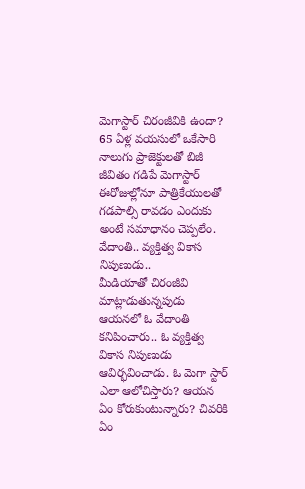మెగాస్టార్ చిరంజీవికి ఉందా? 65 ఏళ్ల వయసులో ఒకేసారి నాలుగు ప్రాజెక్టులతో బిజీ జీవితం గడిపే మెగాస్టార్ ఈరోజుల్లోనూ పాత్రికేయులతో గడపాల్సి రావడం ఎందుకు అంటే సమాధానం చెప్పలేం.
వేదాంతి.. వ్యక్తిత్వ వికాస నిపుణుడు..
మీడియాతో చిరంజీవి మాట్లాడుతున్నపుడు ఆయనలో ఓ వేదాంతి కనిపించారు.. ఓ వ్యక్తిత్వ వికాస నిపుణుడు ఆవిర్భవించాడు. ఓ మెగా స్టార్ ఎలా ఆలోచిస్తారు? ఆయన ఏం కోరుకుంటున్నారు? చివరికి ఏం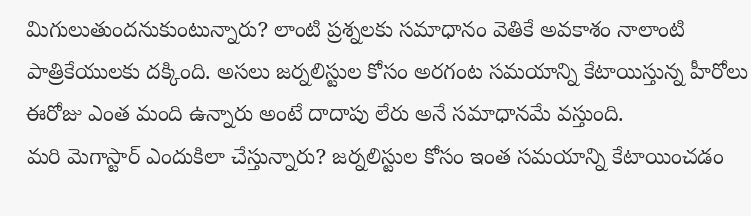మిగులుతుందనుకుంటున్నారు? లాంటి ప్రశ్నలకు సమాధానం వెతికే అవకాశం నాలాంటి పాత్రికేయులకు దక్కింది. అసలు జర్నలిస్టుల కోసం అరగంట సమయాన్ని కేటాయిస్తున్న హీరోలు ఈరోజు ఎంత మంది ఉన్నారు అంటే దాదాపు లేరు అనే సమాధానమే వస్తుంది.
మరి మెగాస్టార్ ఎందుకిలా చేస్తున్నారు? జర్నలిస్టుల కోసం ఇంత సమయాన్ని కేటాయించడం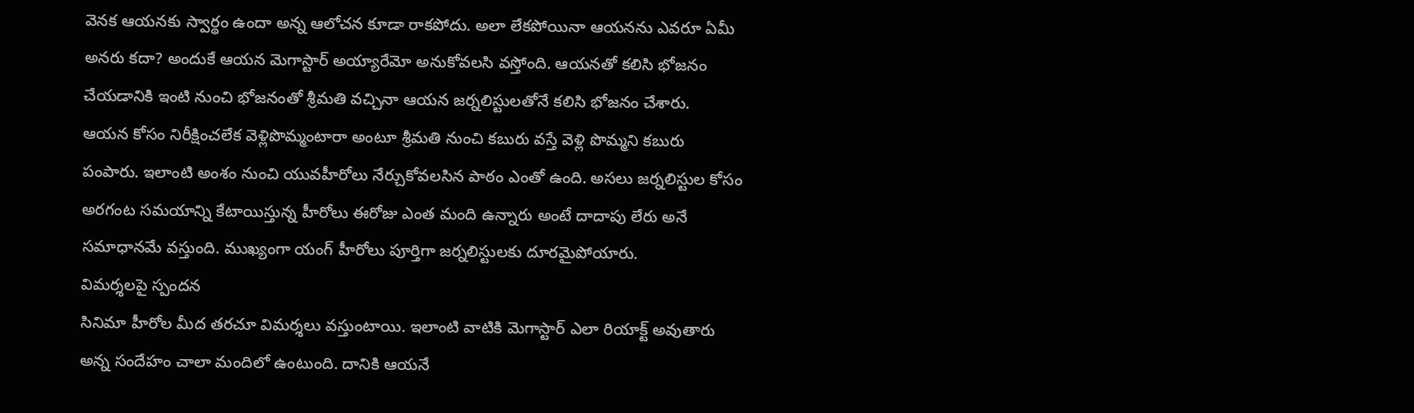వెనక ఆయనకు స్వార్థం ఉందా అన్న ఆలోచన కూడా రాకపోదు. అలా లేకపోయినా ఆయనను ఎవరూ ఏమీ అనరు కదా? అందుకే ఆయన మెగాస్టార్ అయ్యారేమో అనుకోవలసి వస్తోంది. ఆయనతో కలిసి భోజనం చేయడానికి ఇంటి నుంచి భోజనంతో శ్రీమతి వచ్చినా ఆయన జర్నలిస్టులతోనే కలిసి భోజనం చేశారు.
ఆయన కోసం నిరీక్షించలేక వెళ్లిపొమ్మంటారా అంటూ శ్రీమతి నుంచి కబురు వస్తే వెళ్లి పొమ్మని కబురు పంపారు. ఇలాంటి అంశం నుంచి యువహీరోలు నేర్చుకోవలసిన పాఠం ఎంతో ఉంది. అసలు జర్నలిస్టుల కోసం అరగంట సమయాన్ని కేటాయిస్తున్న హీరోలు ఈరోజు ఎంత మంది ఉన్నారు అంటే దాదాపు లేరు అనే సమాధానమే వస్తుంది. ముఖ్యంగా యంగ్ హీరోలు పూర్తిగా జర్నలిస్టులకు దూరమైపోయారు.
విమర్శలపై స్పందన
సినిమా హీరోల మీద తరచూ విమర్శలు వస్తుంటాయి. ఇలాంటి వాటికి మెగాస్టార్ ఎలా రియాక్ట్ అవుతారు అన్న సందేహం చాలా మందిలో ఉంటుంది. దానికి ఆయనే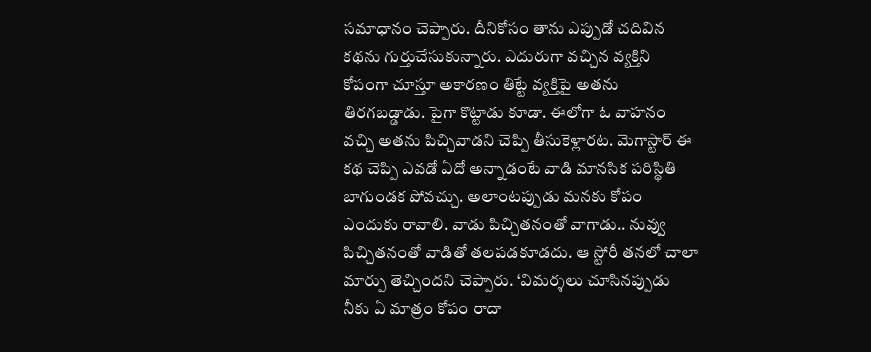సమాధానం చెప్పారు. దీనికోసం తాను ఎప్పుడో చదివిన కథను గుర్తుచేసుకున్నారు. ఎదురుగా వచ్చిన వ్యక్తిని కోపంగా చూస్తూ అకారణం తిట్టే వ్యక్తిపై అతను తిరగబడ్డాడు. పైగా కొట్టాడు కూడా. ఈలోగా ఓ వాహనం వచ్చి అతను పిచ్చివాడని చెప్పి తీసుకెళ్లారట. మెగాస్టార్ ఈ కథ చెప్పి ఎవడో ఏదో అన్నాడంటే వాడి మానసిక పరిస్థితి బాగుండక పోవచ్చు. అలాంటప్పుడు మనకు కోపం ఎందుకు రావాలి. వాడు పిచ్చితనంతో వాగాడు.. నువ్వు పిచ్చితనంతో వాడితో తలపడకూడదు. ఆ స్టోరీ తనలో చాలా మార్పు తెచ్చిందని చెప్పారు. ‘విమర్శలు చూసినప్పుడు నీకు ఏ మాత్రం కోపం రాదా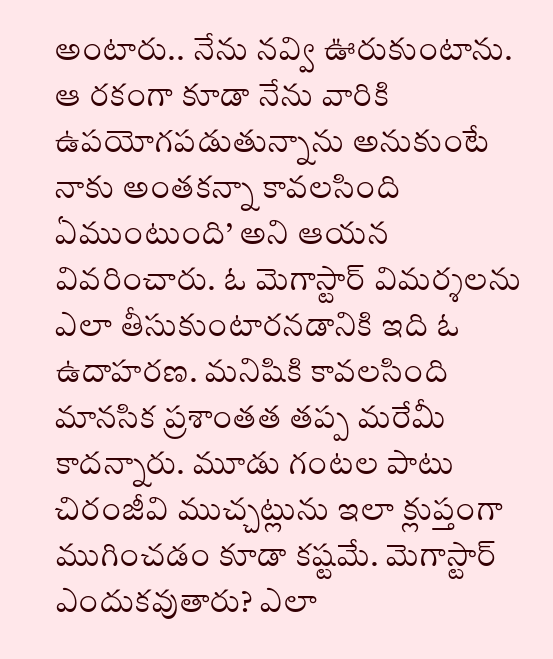అంటారు.. నేను నవ్వి ఊరుకుంటాను.
ఆ రకంగా కూడా నేను వారికి ఉపయోగపడుతున్నాను అనుకుంటే నాకు అంతకన్నా కావలసింది ఏముంటుంది’ అని ఆయన వివరించారు. ఓ మెగాస్టార్ విమర్శలను ఎలా తీసుకుంటారనడానికి ఇది ఓ ఉదాహరణ. మనిషికి కావలసింది మానసిక ప్రశాంతత తప్ప మరేమీ కాదన్నారు. మూడు గంటల పాటు చిరంజీవి ముచ్చట్లును ఇలా క్లుప్తంగా ముగించడం కూడా కష్టమే. మెగాస్టార్ ఎందుకవుతారు? ఎలా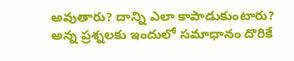అవుతారు? దాన్ని ఎలా కాపాడుకుంటారు? అన్న ప్రశ్నలకు ఇందులో సమాధానం దొరికే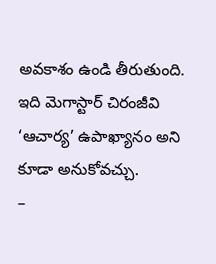అవకాశం ఉండి తీరుతుంది. ఇది మెగాస్టార్ చిరంజీవి ‘ఆచార్య’ ఉపాఖ్యానం అని కూడా అనుకోవచ్చు.
–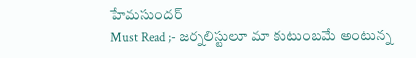హేమసుందర్
Must Read ;- జర్నలిస్టులూ మా కుటుంబమే అంటున్న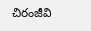చిరంజీవి